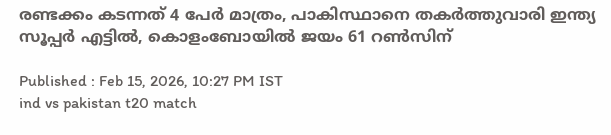രണ്ടക്കം കടന്നത് 4 പേര്‍ മാത്രം, പാകിസ്ഥാനെ തകര്‍ത്തുവാരി ഇന്ത്യ സൂപ്പര്‍ എട്ടില്‍, കൊളംബോയില്‍ ജയം 61 റണ്‍സിന്

Published : Feb 15, 2026, 10:27 PM IST
ind vs pakistan t20 match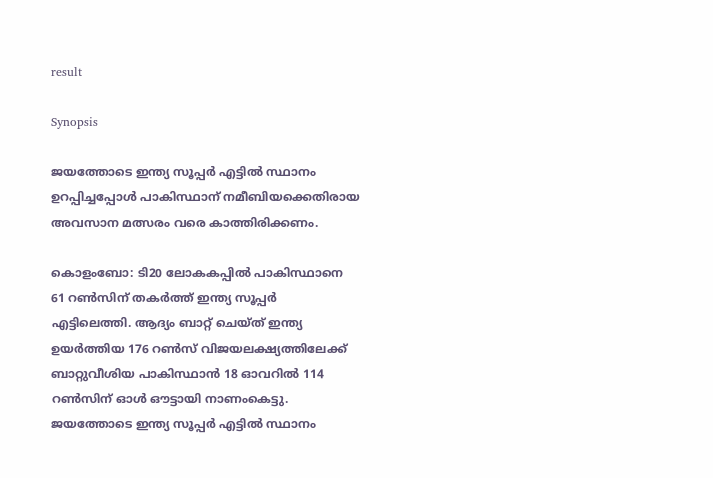result

Synopsis

ജയത്തോടെ ഇന്ത്യ സൂപ്പര്‍ എട്ടില്‍ സ്ഥാനം ഉറപ്പിച്ചപ്പോള്‍ പാകിസ്ഥാന് നമീബിയക്കെതിരായ അവസാന മത്സരം വരെ കാത്തിരിക്കണം.

കൊളംബോ: ടി20 ലോകകപ്പില്‍ പാകിസ്ഥാനെ 61 റണ്‍സിന് തകര്‍ത്ത് ഇന്ത്യ സൂപ്പ‍ർ എട്ടിലെത്തി. ആദ്യം ബാറ്റ് ചെയ്ത് ഇന്ത്യ ഉയര്‍ത്തിയ 176 റൺസ് വിജയലക്ഷ്യത്തിലേക്ക് ബാറ്റുവീശിയ പാകിസ്ഥാന്‍ 18 ഓവറില്‍ 114 റണ്‍സിന് ഓള്‍ ഔട്ടായി നാണംകെട്ടു. ജയത്തോടെ ഇന്ത്യ സൂപ്പര്‍ എട്ടില്‍ സ്ഥാനം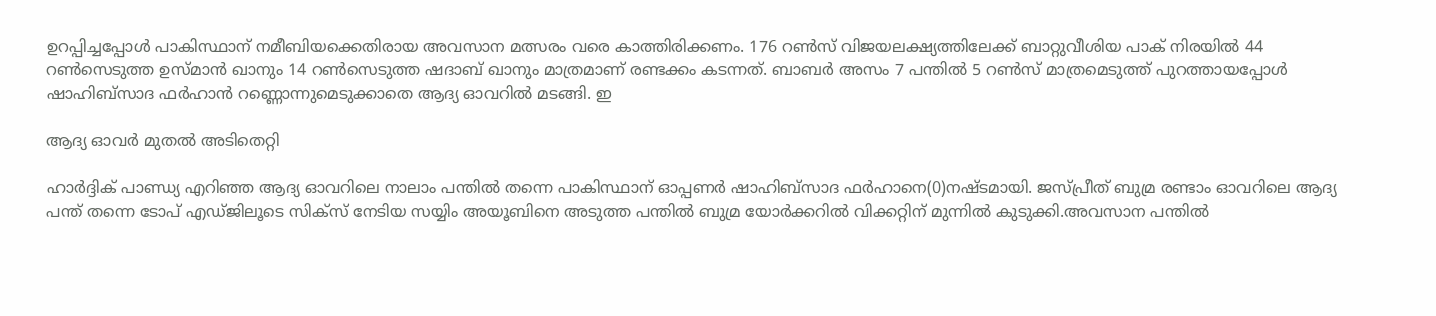ഉറപ്പിച്ചപ്പോള്‍ പാകിസ്ഥാന് നമീബിയക്കെതിരായ അവസാന മത്സരം വരെ കാത്തിരിക്കണം. 176 റണ്‍സ് വിജയലക്ഷ്യത്തിലേക്ക് ബാറ്റുവീശിയ പാക് നിരയില്‍ 44 റണ്‍സെടുത്ത ഉസ്മാന്‍ ഖാനും 14 റണ്‍സെടുത്ത ഷദാബ് ഖാനും മാത്രമാണ് രണ്ടക്കം കടന്നത്. ബാബര്‍ അസം 7 പന്തില്‍ 5 റണ്‍സ് മാത്രമെടുത്ത് പുറത്തായപ്പോള്‍ ഷാഹിബ്സാദ ഫര്‍ഹാന്‍ റണ്ണൊന്നുമെടുക്കാതെ ആദ്യ ഓവറില്‍ മടങ്ങി. ഇ

ആദ്യ ഓവര്‍ മുതല്‍ അടിതെറ്റി

ഹാര്‍ദ്ദിക് പാണ്ഡ്യ എറിഞ്ഞ ആദ്യ ഓവറിലെ നാലാം പന്തില്‍ തന്നെ പാകിസ്ഥാന് ഓപ്പണര്‍ ഷാഹിബ്സാദ ഫര്‍ഹാനെ(0)നഷ്ടമായി. ജസ്പ്രീത് ബുമ്ര രണ്ടാം ഓവറിലെ ആദ്യ പന്ത് തന്നെ ടോപ് എഡ്ജിലൂടെ സിക്സ് നേടിയ സയ്യിം അയൂബിനെ അടുത്ത പന്തില്‍ ബുമ്ര യോര്‍ക്കറില്‍ വിക്കറ്റിന് മുന്നില്‍ കുടുക്കി.അവസാന പന്തില്‍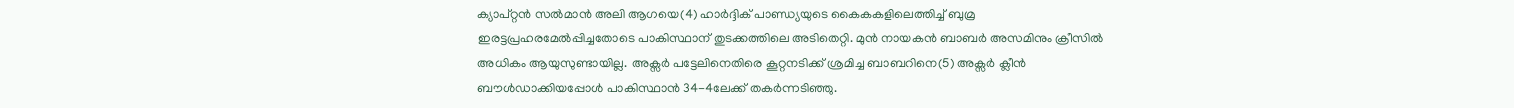ക്യാപ്റ്റൻ സല്‍മാന്‍ അലി ആഗയെ(4) ഹാര്‍ദ്ദിക് പാണ്ഡ്യയുടെ കൈകകളിലെത്തിച്ച് ബുമ്ര ഇരട്ടപ്രഹരമേല്‍പ്പിച്ചതോടെ പാകിസ്ഥാന് തുടക്കത്തിലെ അടിതെറ്റി. മുന്‍ നായകന്‍ ബാബര്‍ അസമിനും ക്രീസില്‍ അധികം ആയുസുണ്ടായില്ല. അക്സര്‍ പട്ടേലിനെതിരെ കൂറ്റനടിക്ക് ശ്രമിച്ച ബാബറിനെ(5) അക്സര്‍ ക്ലീന്‍ ബൗള്‍ഡാക്കിയപ്പോള്‍ പാകിസ്ഥാന്‍ 34-4ലേക്ക് തകര്‍ന്നടിഞ്ഞു.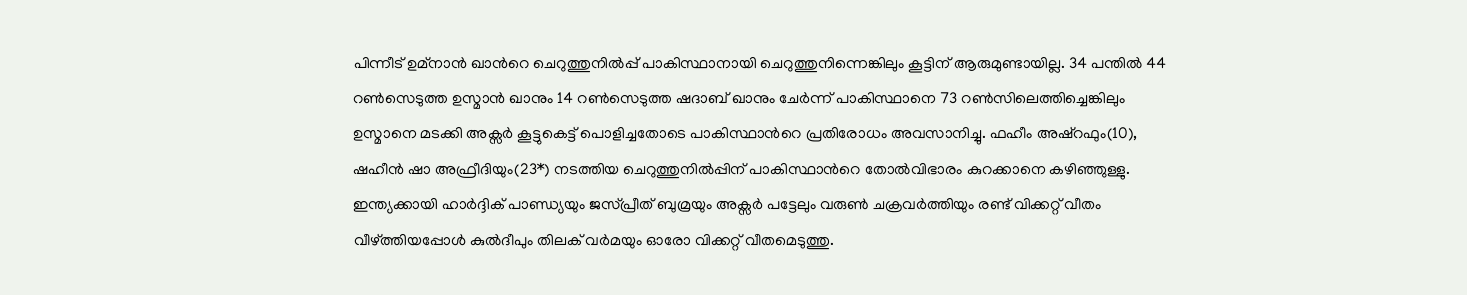പിന്നീട് ഉമ്നാന്‍ ഖാന്‍റെ ചെറുത്തുനില്‍പ്പ് പാകിസ്ഥാനായി ചെറുത്തുനിന്നെങ്കിലും കൂട്ടിന് ആരുമുണ്ടായില്ല. 34 പന്തില്‍ 44 റണ്‍സെടുത്ത ഉസ്മാന്‍ ഖാനും 14 റണ്‍സെടുത്ത ഷദാബ് ഖാനും ചേര്‍ന്ന് പാകിസ്ഥാനെ 73 റണ്‍സിലെത്തിച്ചെങ്കിലും ഉസ്മാനെ മടക്കി അക്സര്‍ കൂട്ടുകെട്ട് പൊളിച്ചതോടെ പാകിസ്ഥാന്‍റെ പ്രതിരോധം അവസാനിച്ചു. ഫഹീം അഷ്റഫും(10), ഷഹീന്‍ ഷാ അഫ്രീദിയും(23*) നടത്തിയ ചെറുത്തുനില്‍പ്പിന് പാകിസ്ഥാന്‍റെ തോല്‍വിഭാരം കുറക്കാനെ കഴിഞ്ഞുള്ളു. ഇന്ത്യക്കായി ഹാര്‍ദ്ദിക് പാണ്ഡ്യയും ജസ്പ്രീത് ബുമ്രയും അക്സര്‍ പട്ടേലും വരുണ്‍ ചക്രവര്‍ത്തിയും രണ്ട് വിക്കറ്റ് വീതം വീഴ്ത്തിയപ്പോള്‍ കുല്‍ദീപും തിലക് വര്‍മയും ഓരോ വിക്കറ്റ് വീതമെടുത്തു.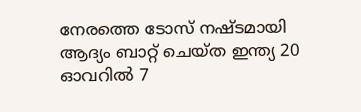നേരത്തെ ടോസ് നഷ്ടമായി ആദ്യം ബാറ്റ് ചെയ്ത ഇന്ത്യ 20 ഓവറില്‍ 7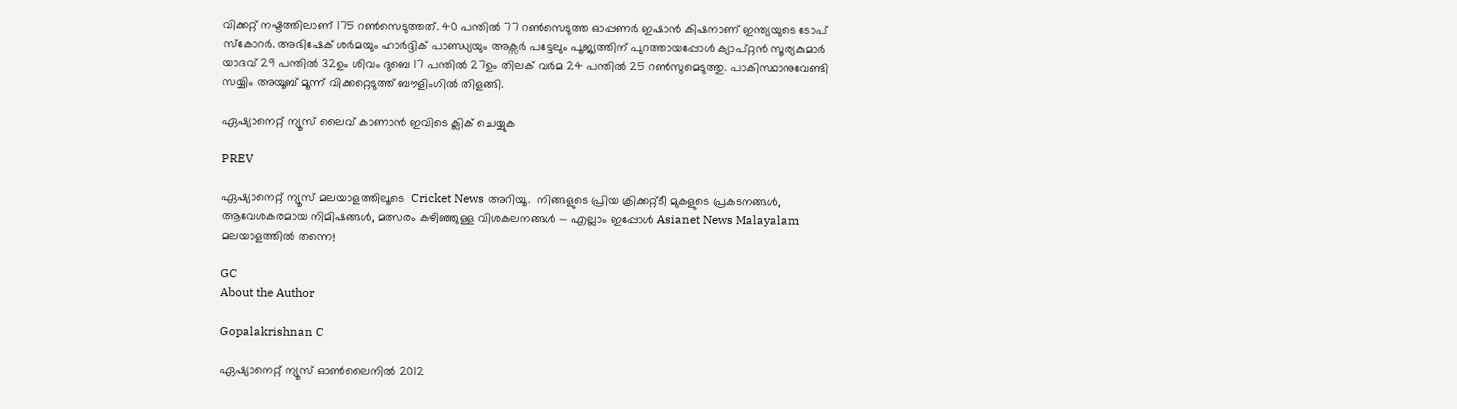വിക്കറ്റ് നഷ്ടത്തിലാണ് 175 റണ്‍സെടുത്തത്. 40 പന്തില്‍ 77 റണ്‍സെടുത്ത ഓപ്പണര്‍ ഇഷാന്‍ കിഷനാണ് ഇന്ത്യയുടെ ടോപ് സ്കോറര്‍. അഭിഷേക് ശര്‍മയും ഹാര്‍ദ്ദിക് പാണ്ഡ്യയും അക്സര്‍ പട്ടേലും പൂജ്യത്തിന് പുറത്തായപ്പോള്‍ ക്യാപ്റ്റൻ സൂര്യകുമാര്‍ യാദവ് 29 പന്തില്‍ 32ഉം ശിവം ദുബെ 17 പന്തില്‍ 27ഉം തിലക് വർമ 24 പന്തില്‍ 25 റണ്‍സുമെടുത്തു. പാകിസ്ഥാനുവേണ്ടി സയ്യിം അയൂബ് മൂന്ന് വിക്കറ്റെടുത്ത് ബൗളിംഗില്‍ തിളങ്ങി.

ഏഷ്യാനെറ്റ് ന്യൂസ് ലൈവ് കാണാന്‍ ഇവിടെ ക്ലിക് ചെയ്യുക

PREV

ഏഷ്യാനെറ്റ് ന്യൂസ് മലയാളത്തിലൂടെ  Cricket News അറിയൂ.  നിങ്ങളുടെ പ്രിയ ക്രിക്കറ്റ്ടീ മുകളുടെ പ്രകടനങ്ങൾ, ആവേശകരമായ നിമിഷങ്ങൾ, മത്സരം കഴിഞ്ഞുള്ള വിശകലനങ്ങൾ — എല്ലാം ഇപ്പോൾ Asianet News Malayalam മലയാളത്തിൽ തന്നെ!

GC
About the Author

Gopalakrishnan C

ഏഷ്യാനെറ്റ് ന്യൂസ് ഓണ്‍ലൈനില്‍ 2012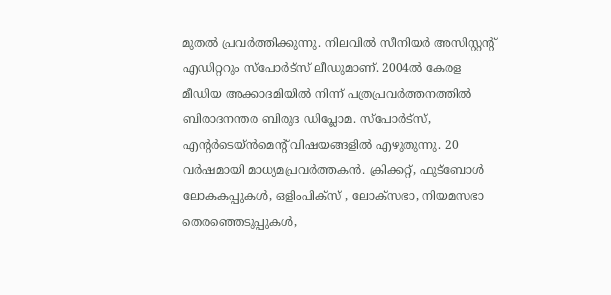മുതല്‍ പ്രവര്‍ത്തിക്കുന്നു. നിലവില്‍ സീനിയര്‍ അസിസ്റ്റന്‍റ് എഡിറ്ററും സ്പോർട്സ് ലീഡുമാണ്. 2004ൽ കേരള മീഡിയ അക്കാദമിയില്‍ നിന്ന് പത്രപ്രവര്‍ത്തനത്തില്‍ ബിരാദനന്തര ബിരുദ ഡിപ്ലോമ. സ്പോര്‍ട്സ്, എന്‍റര്‍ടെയ്ൻമെന്‍റ് വിഷയങ്ങളില്‍ എഴുതുന്നു. 20 വര്‍ഷമായി മാധ്യമപ്രവര്‍ത്തകൻ. ക്രിക്കറ്റ്, ഫുട്ബോള്‍ ലോകകപ്പുകൾ, ഒളിംപിക്സ് , ലോക്സഭാ, നിയമസഭാ തെരഞ്ഞെടുപ്പുകള്‍,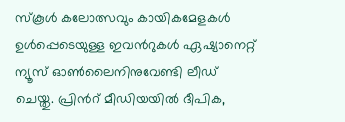സ്കൂള്‍ കലോത്സവും കായികമേളകള്‍ ഉള്‍പ്പെടെയുള്ള ഇവന്‍റുകള്‍ ഏഷ്യാനെറ്റ് ന്യൂസ് ഓണ്‍ലൈനിനുവേണ്ടി ലീഡ് ചെയ്തു. പ്രിന്‍റ് മീഡിയയില്‍ ദീപിക,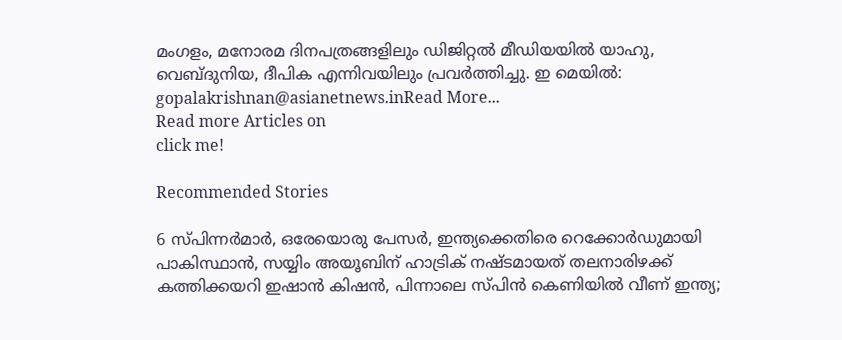മംഗളം, മനോരമ ദിനപത്രങ്ങളിലും ഡിജിറ്റൽ മീഡിയയില്‍ യാഹു, വെബ്ദുനിയ, ദീപിക എന്നിവയിലും പ്രവര്‍ത്തിച്ചു. ഇ മെയില്‍: gopalakrishnan@asianetnews.inRead More...
Read more Articles on
click me!

Recommended Stories

6 സ്പിന്നർമാർ, ഒരേയൊരു പേസർ, ഇന്ത്യക്കെതിരെ റെക്കോര്‍ഡുമായി പാകിസ്ഥാന്‍, സയ്യിം അയൂബിന് ഹാട്രിക് നഷ്ടമായത് തലനാരിഴക്ക്
കത്തിക്കയറി ഇഷാൻ കിഷൻ, പിന്നാലെ സ്പിൻ കെണിയിൽ വീണ് ഇന്ത്യ;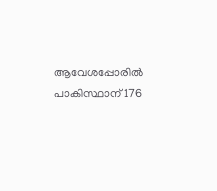ആവേശപ്പോരില്‍ പാകിസ്ഥാന് 176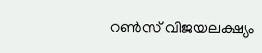റണ്‍സ് വിജയലക്ഷ്യം